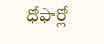ధోఫార్లో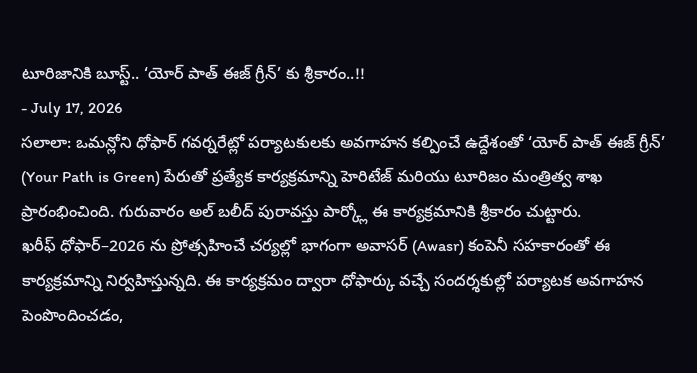టూరిజానికి బూస్ట్.. ‘యోర్ పాత్ ఈజ్ గ్రీన్’ కు శ్రీకారం..!!
- July 17, 2026
సలాలా: ఒమన్లోని ధోఫార్ గవర్నరేట్లో పర్యాటకులకు అవగాహన కల్పించే ఉద్దేశంతో ‘యోర్ పాత్ ఈజ్ గ్రీన్’ (Your Path is Green) పేరుతో ప్రత్యేక కార్యక్రమాన్ని హెరిటేజ్ మరియు టూరిజం మంత్రిత్వ శాఖ ప్రారంభించింది. గురువారం అల్ బలీద్ పురావస్తు పార్క్లో ఈ కార్యక్రమానికి శ్రీకారం చుట్టారు.
ఖరీఫ్ ధోఫార్–2026 ను ప్రోత్సహించే చర్యల్లో భాగంగా అవాసర్ (Awasr) కంపెనీ సహకారంతో ఈ కార్యక్రమాన్ని నిర్వహిస్తున్నది. ఈ కార్యక్రమం ద్వారా ధోఫార్కు వచ్చే సందర్శకుల్లో పర్యాటక అవగాహన పెంపొందించడం,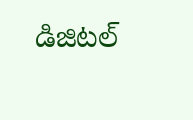డిజిటల్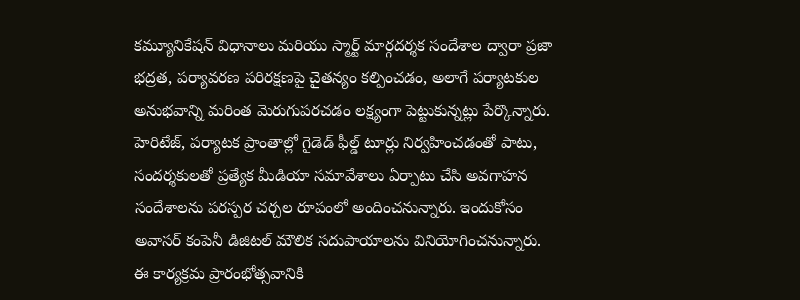కమ్యూనికేషన్ విధానాలు మరియు స్మార్ట్ మార్గదర్శక సందేశాల ద్వారా ప్రజా భద్రత, పర్యావరణ పరిరక్షణపై చైతన్యం కల్పించడం, అలాగే పర్యాటకుల అనుభవాన్ని మరింత మెరుగుపరచడం లక్ష్యంగా పెట్టుకున్నట్లు పేర్కొన్నారు.
హెరిటేజ్, పర్యాటక ప్రాంతాల్లో గైడెడ్ ఫీల్డ్ టూర్లు నిర్వహించడంతో పాటు, సందర్శకులతో ప్రత్యేక మీడియా సమావేశాలు ఏర్పాటు చేసి అవగాహన సందేశాలను పరస్పర చర్చల రూపంలో అందించనున్నారు. ఇందుకోసం అవాసర్ కంపెనీ డిజిటల్ మౌలిక సదుపాయాలను వినియోగించనున్నారు. ఈ కార్యక్రమ ప్రారంభోత్సవానికి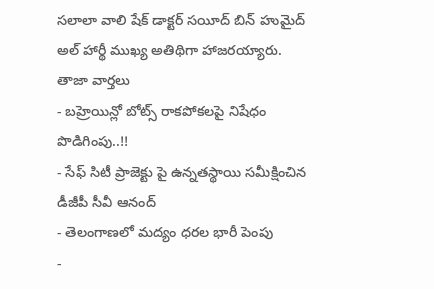సలాలా వాలి షేక్ డాక్టర్ సయీద్ బిన్ హుమైద్ అల్ హార్థీ ముఖ్య అతిథిగా హాజరయ్యారు.
తాజా వార్తలు
- బహ్రెయిన్లో బోట్స్ రాకపోకలపై నిషేధం పొడిగింపు..!!
- సేఫ్ సిటీ ప్రాజెక్టు పై ఉన్నతస్థాయి సమీక్షించిన డీజీపీ సీవీ ఆనంద్
- తెలంగాణలో మద్యం ధరల భారీ పెంపు
-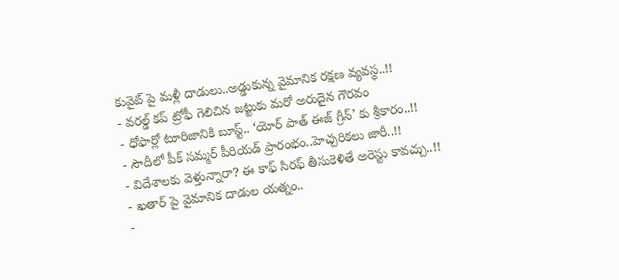కువైట్ పై మళ్లీ దాడులు..అడ్డుకున్న వైమానిక రక్షణ వ్యవస్థ..!!
- వరల్డ్ కప్ ట్రోఫీ గెలిచిన జట్టుకు మరో అరుదైన గౌరవం
- ధోఫార్లో టూరిజానికి బూస్ట్.. ‘యోర్ పాత్ ఈజ్ గ్రీన్’ కు శ్రీకారం..!!
- సౌదీలో పీక్ సమ్మర్ పీరియడ్ ప్రారంభం..హెచ్చరికలు జారీ..!!
- విదేశాలకు వెళ్తున్నారా? ఈ కాఫ్ సిరఫ్ తీసుకెళితే అరెస్టు కావచ్చు..!!
- ఖతార్ పై వైమానిక దాడుల యత్నం..
-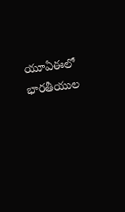యూఏఈలో భారతీయుల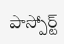పాస్పోర్ట్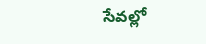సేవల్లో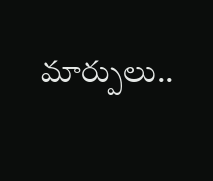మార్పులు..